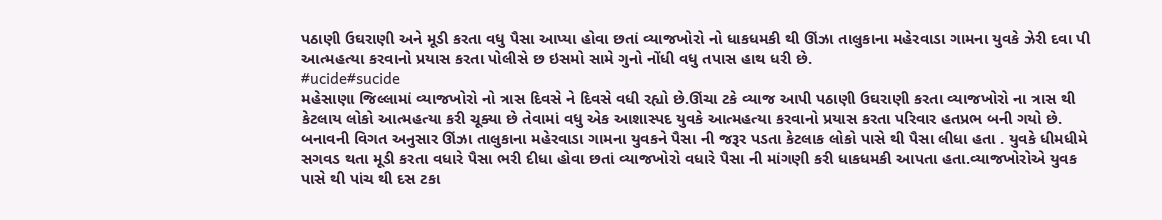પઠાણી ઉઘરાણી અને મૂડી કરતા વધુ પૈસા આપ્યા હોવા છતાં વ્યાજખોરો નો ધાકધમકી થી ઊંઝા તાલુકાના મહેરવાડા ગામના યુવકે ઝેરી દવા પી આત્મહત્યા કરવાનો પ્રયાસ કરતા પોલીસે છ ઇસમો સામે ગુનો નોંધી વધુ તપાસ હાથ ધરી છે.
#ucide#sucide
મહેસાણા જિલ્લામાં વ્યાજખોરો નો ત્રાસ દિવસે ને દિવસે વધી રહ્યો છે.ઊંચા ટકે વ્યાજ આપી પઠાણી ઉઘરાણી કરતા વ્યાજખોરો ના ત્રાસ થી કેટલાય લોકો આત્મહત્યા કરી ચૂક્યા છે તેવામાં વધુ એક આશાસ્પદ યુવકે આત્મહત્યા કરવાનો પ્રયાસ કરતા પરિવાર હતપ્રભ બની ગયો છે.
બનાવની વિગત અનુસાર ઊંઝા તાલુકાના મહેરવાડા ગામના યુવકને પૈસા ની જરૂર પડતા કેટલાક લોકો પાસે થી પૈસા લીધા હતા . યુવકે ધીમધીમે સગવડ થતા મૂડી કરતા વધારે પૈસા ભરી દીધા હોવા છતાં વ્યાજખોરો વધારે પૈસા ની માંગણી કરી ધાકધમકી આપતા હતા.વ્યાજખોરોએ યુવક પાસે થી પાંચ થી દસ ટકા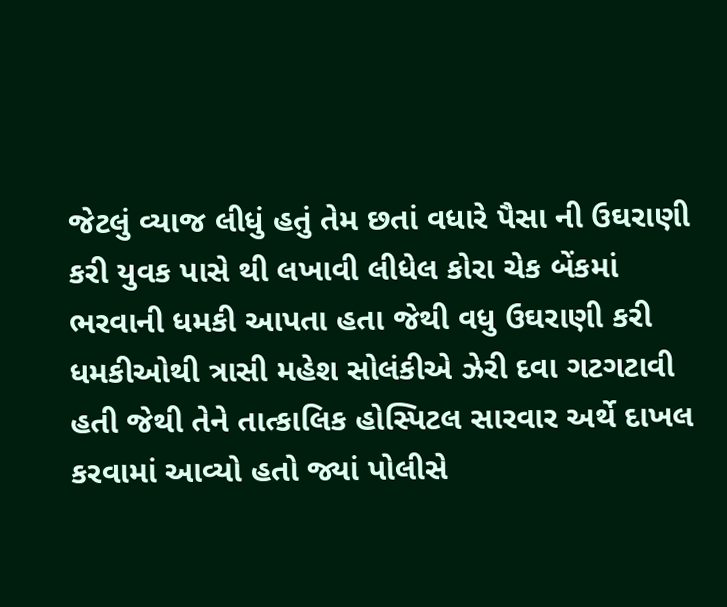જેટલું વ્યાજ લીધું હતું તેમ છતાં વધારે પૈસા ની ઉઘરાણી કરી યુવક પાસે થી લખાવી લીધેલ કોરા ચેક બેંકમાં ભરવાની ધમકી આપતા હતા જેથી વધુ ઉઘરાણી કરી ધમકીઓથી ત્રાસી મહેશ સોલંકીએ ઝેરી દવા ગટગટાવી હતી જેથી તેને તાત્કાલિક હોસ્પિટલ સારવાર અર્થે દાખલ કરવામાં આવ્યો હતો જ્યાં પોલીસે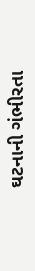ઘટનાની ગંભીરતા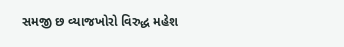સમજી છ વ્યાજખોરો વિરુદ્ધ મહેશ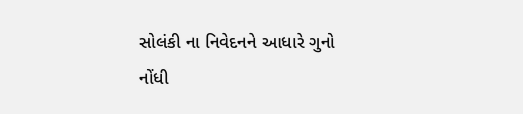સોલંકી ના નિવેદનને આધારે ગુનો નોંધી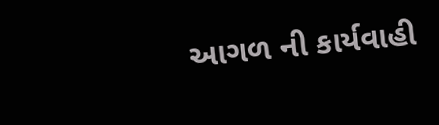આગળ ની કાર્યવાહી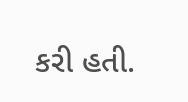કરી હતી.